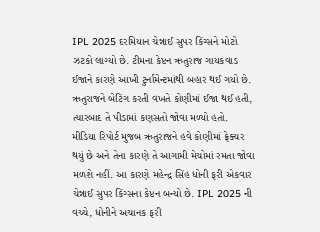IPL 2025 દરમિયાન ચેન્નાઈ સુપર કિંગ્સને મોટો ઝટકો લાગ્યો છે. ટીમના કેપ્ટન ઋતુરાજ ગાયકવાડ ઈજાને કારણે આખી ટુર્નામેન્ટમાંથી બહાર થઈ ગયો છે. ઋતુરાજને બેટિંગ કરતી વખતે કોણીમાં ઈજા થઈ હતી, ત્યારબાદ તે પીડામાં કણસતો જોવા મળ્યો હતો.
મીડિયા રિપોર્ટ મુજબ ઋતુરાજને હવે કોણીમાં ફ્રેક્ચર થયું છે અને તેના કારણે તે આગામી મેચોમાં રમતા જોવા મળશે નહીં. આ કારણે મહેન્દ્ર સિંહ ધોની ફરી એકવાર ચેન્નાઈ સુપર કિંગ્સના કેપ્ટન બન્યો છે. IPL 2025 ની વચ્ચે, ધોનીને અચાનક ફરી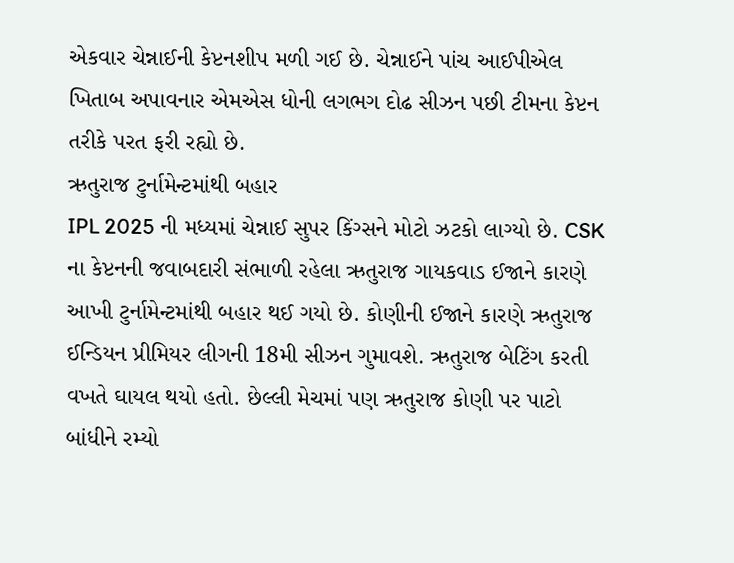એકવાર ચેન્નાઈની કેપ્ટનશીપ મળી ગઈ છે. ચેન્નાઈને પાંચ આઈપીએલ ખિતાબ અપાવનાર એમએસ ધોની લગભગ દોઢ સીઝન પછી ટીમના કેપ્ટન તરીકે પરત ફરી રહ્યો છે.
ઋતુરાજ ટુર્નામેન્ટમાંથી બહાર
IPL 2025 ની મધ્યમાં ચેન્નાઈ સુપર કિંગ્સને મોટો ઝટકો લાગ્યો છે. CSK ના કેપ્ટનની જવાબદારી સંભાળી રહેલા ઋતુરાજ ગાયકવાડ ઈજાને કારણે આખી ટુર્નામેન્ટમાંથી બહાર થઈ ગયો છે. કોણીની ઈજાને કારણે ઋતુરાજ ઈન્ડિયન પ્રીમિયર લીગની 18મી સીઝન ગુમાવશે. ઋતુરાજ બેટિંગ કરતી વખતે ઘાયલ થયો હતો. છેલ્લી મેચમાં પણ ઋતુરાજ કોણી પર પાટો બાંધીને રમ્યો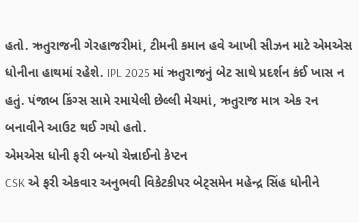હતો. ઋતુરાજની ગેરહાજરીમાં, ટીમની કમાન હવે આખી સીઝન માટે એમએસ ધોનીના હાથમાં રહેશે. IPL 2025 માં ઋતુરાજનું બેટ સાથે પ્રદર્શન કંઈ ખાસ ન હતું. પંજાબ કિંગ્સ સામે રમાયેલી છેલ્લી મેચમાં, ઋતુરાજ માત્ર એક રન બનાવીને આઉટ થઈ ગયો હતો.
એમએસ ધોની ફરી બન્યો ચેન્નાઈનો કેપ્ટન
CSK એ ફરી એકવાર અનુભવી વિકેટકીપર બેટ્સમેન મહેન્દ્ર સિંહ ધોનીને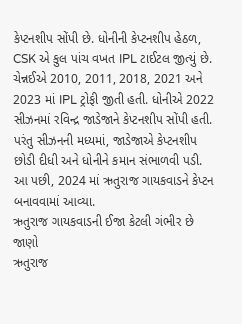કેપ્ટનશીપ સોંપી છે. ધોનીની કેપ્ટનશીપ હેઠળ, CSK એ કુલ પાંચ વખત IPL ટાઈટલ જીત્યું છે. ચેન્નઈએ 2010, 2011, 2018, 2021 અને 2023 માં IPL ટ્રોફી જીતી હતી. ધોનીએ 2022 સીઝનમાં રવિન્દ્ર જાડેજાને કેપ્ટનશીપ સોંપી હતી. પરંતુ સીઝનની મધ્યમાં, જાડેજાએ કેપ્ટનશીપ છોડી દીધી અને ધોનીને કમાન સંભાળવી પડી. આ પછી, 2024 માં ઋતુરાજ ગાયકવાડને કેપ્ટન બનાવવામાં આવ્યા.
ઋતુરાજ ગાયકવાડની ઈજા કેટલી ગંભીર છે જાણો
ઋતુરાજ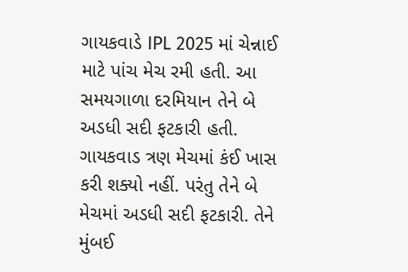ગાયકવાડે IPL 2025 માં ચેન્નાઈ માટે પાંચ મેચ રમી હતી. આ સમયગાળા દરમિયાન તેને બે અડધી સદી ફટકારી હતી. ગાયકવાડ ત્રણ મેચમાં કંઈ ખાસ કરી શક્યો નહીં. પરંતુ તેને બે મેચમાં અડધી સદી ફટકારી. તેને મુંબઈ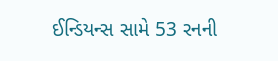ઈન્ડિયન્સ સામે 53 રનની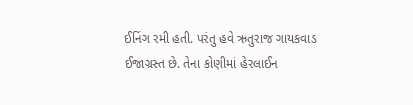ઈનિંગ રમી હતી. પરંતુ હવે ઋતુરાજ ગાયકવાડ ઈજાગ્રસ્ત છે. તેના કોણીમાં હેરલાઈન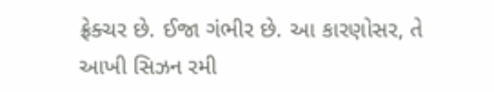ફ્રેક્ચર છે. ઈજા ગંભીર છે. આ કારણોસર, તે આખી સિઝન રમી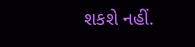શકશે નહીં.